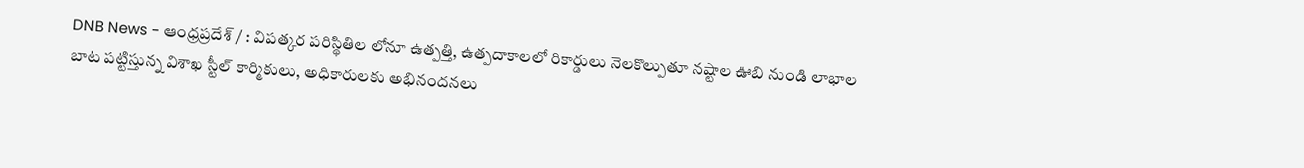DNB News - ఆంధ్రప్రదేశ్ / : విపత్కర పరిస్థితిల లోనూ ఉత్పత్తి, ఉత్పదాకాలలో రికార్డులు నెలకొల్పుతూ నష్టాల ఊబి నుండి లాభాల బాట పట్టిస్తున్న విశాఖ స్టీల్ కార్మికులు, అధికారులకు అభినందనలు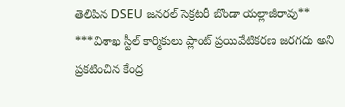తెలిపిన DSEU జనరల్ సెక్రటరీ బొండా యల్లాజీరావు** ***విశాఖ స్టీల్ కార్మికులు ప్లాంట్ ప్రయివేటికరణ జరగదు అని ప్రకటించిన కేంద్ర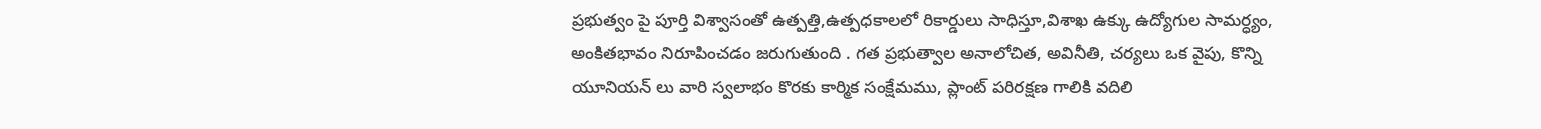ప్రభుత్వం పై పూర్తి విశ్వాసంతో ఉత్పత్తి,ఉత్పధకాలలో రికార్డులు సాధిస్తూ,విశాఖ ఉక్కు ఉద్యోగుల సామర్ధ్యం, అంకితభావం నిరూపించడం జరుగుతుంది . గత ప్రభుత్వాల అనాలోచిత, అవినీతి, చర్యలు ఒక వైపు, కొన్ని యూనియన్ లు వారి స్వలాభం కొరకు కార్మిక సంక్షేమము, ప్లాంట్ పరిరక్షణ గాలికి వదిలి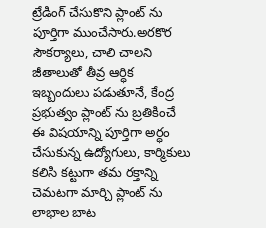ట్రేడింగ్ చేసుకొని ప్లాంట్ ను పూర్తిగా ముంచేసారు.అరకొర సౌకర్యాలు, చాలి చాలని జీతాలుతో తీవ్ర ఆర్ధిక ఇబ్బందులు పడుతూనే, కేంద్ర ప్రభుత్వం ప్లాంట్ ను బ్రతికించే ఈ విషయాన్ని పూర్తిగా అర్ధం చేసుకున్న ఉద్యోగులు, కార్మికులు కలిసి కట్టుగా తమ రక్తాన్ని చెమటగా మార్చి ప్లాంట్ ను లాభాల బాట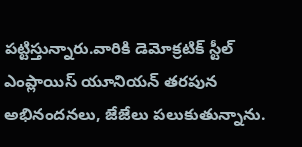పట్టిస్తున్నారు.వారికి డెమోక్రటిక్ స్టీల్ ఎంప్లాయిస్ యూనియన్ తరపున అభినందనలు, జేజేలు పలుకుతున్నాను.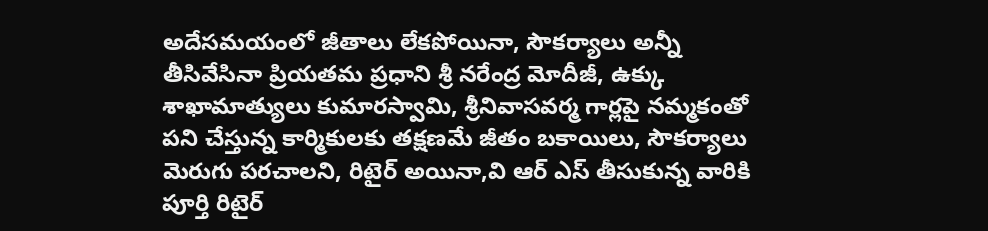అదేసమయంలో జీతాలు లేకపోయినా, సౌకర్యాలు అన్నీ తీసివేసినా ప్రియతమ ప్రధాని శ్రీ నరేంద్ర మోదీజీ, ఉక్కు శాఖామాత్యులు కుమారస్వామి, శ్రీనివాసవర్మ గార్లపై నమ్మకంతో పని చేస్తున్న కార్మికులకు తక్షణమే జీతం బకాయిలు, సౌకర్యాలు మెరుగు పరచాలని, రిటైర్ అయినా,వి ఆర్ ఎస్ తీసుకున్న వారికి పూర్తి రిటైర్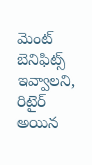మెంట్ బెనిఫిట్స్ ఇవ్వాలని, రిటైర్ అయిన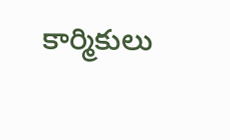కార్మికులు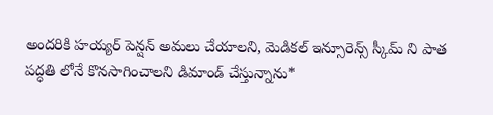అందరికి హయ్యర్ పెన్షన్ అమలు చేయాలని, మెడికల్ ఇన్సూరెన్స్ స్కీమ్ ని పాత పద్ధతి లోనే కొనసాగించాలని డిమాండ్ చేస్తున్నాను*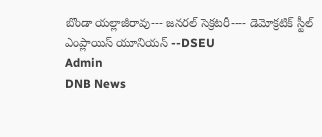బొండా యల్లాజీరావు--- జనరల్ సెక్రటరీ---- డెమోక్రటిక్ స్టీల్ ఎంప్లాయిస్ యూనియన్ --DSEU
Admin
DNB News